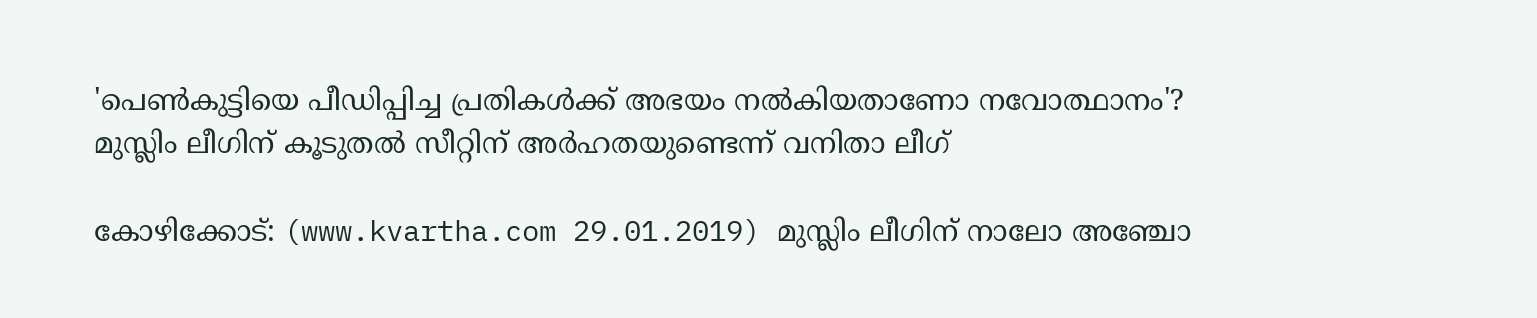'പെണ്‍കുട്ടിയെ പീഡിപ്പിച്ച പ്രതികള്‍ക്ക് അഭയം നല്‍കിയതാണോ നവോത്ഥാനം'? മുസ്ലിം ലീഗിന് കൂടുതല്‍ സീറ്റിന് അര്‍ഹതയുണ്ടെന്ന് വനിതാ ലീഗ്

കോഴിക്കോട്: (www.kvartha.com 29.01.2019) മുസ്ലിം ലീഗിന് നാലോ അഞ്ചോ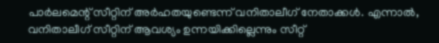പാര്‍ലമെന്റ് സീറ്റിന് അര്‍ഹതയുണ്ടെന്ന് വനിതാലീഗ് നേതാക്കള്‍. എന്നാല്‍, വനിതാലീഗ് സീറ്റിന് ആവശ്യം ഉന്നയിക്കില്ലെന്നും സീറ്റ്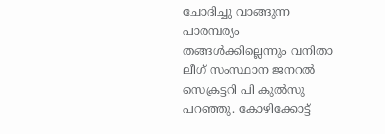ചോദിച്ചു വാങ്ങുന്ന പാരമ്പര്യം തങ്ങള്‍ക്കില്ലെന്നും വനിതാ ലീഗ് സംസ്ഥാന ജനറല്‍ സെക്രട്ടറി പി കുല്‍സു പറഞ്ഞു. കോഴിക്കോട്ട്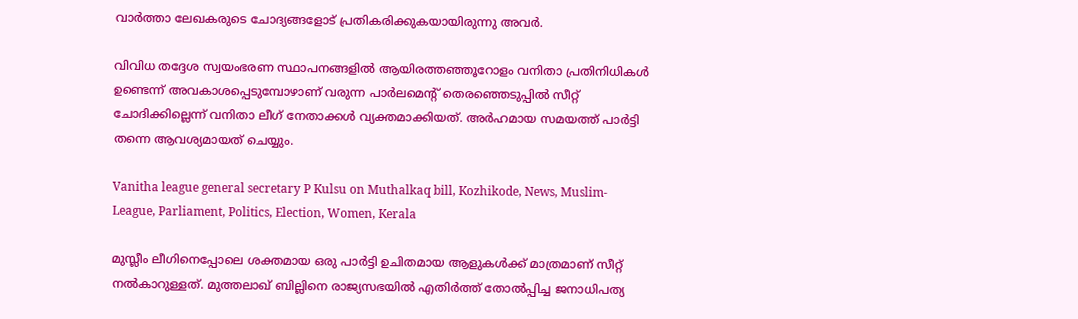വാര്‍ത്താ ലേഖകരുടെ ചോദ്യങ്ങളോട് പ്രതികരിക്കുകയായിരുന്നു അവര്‍.

വിവിധ തദ്ദേശ സ്വയംഭരണ സ്ഥാപനങ്ങളില്‍ ആയിരത്തഞ്ഞൂറോളം വനിതാ പ്രതിനിധികള്‍ ഉണ്ടെന്ന് അവകാശപ്പെടുമ്പോഴാണ് വരുന്ന പാര്‍ലമെന്റ് തെരഞ്ഞെടുപ്പില്‍ സീറ്റ് ചോദിക്കില്ലെന്ന് വനിതാ ലീഗ് നേതാക്കള്‍ വ്യക്തമാക്കിയത്. അര്‍ഹമായ സമയത്ത് പാര്‍ട്ടി തന്നെ ആവശ്യമായത് ചെയ്യും.

Vanitha league general secretary P Kulsu on Muthalkaq bill, Kozhikode, News, Muslim-League, Parliament, Politics, Election, Women, Kerala

മുസ്ലീം ലീഗിനെപ്പോലെ ശക്തമായ ഒരു പാര്‍ട്ടി ഉചിതമായ ആളുകള്‍ക്ക് മാത്രമാണ് സീറ്റ് നല്‍കാറുള്ളത്. മുത്തലാഖ് ബില്ലിനെ രാജ്യസഭയില്‍ എതിര്‍ത്ത് തോല്‍പ്പിച്ച ജനാധിപത്യ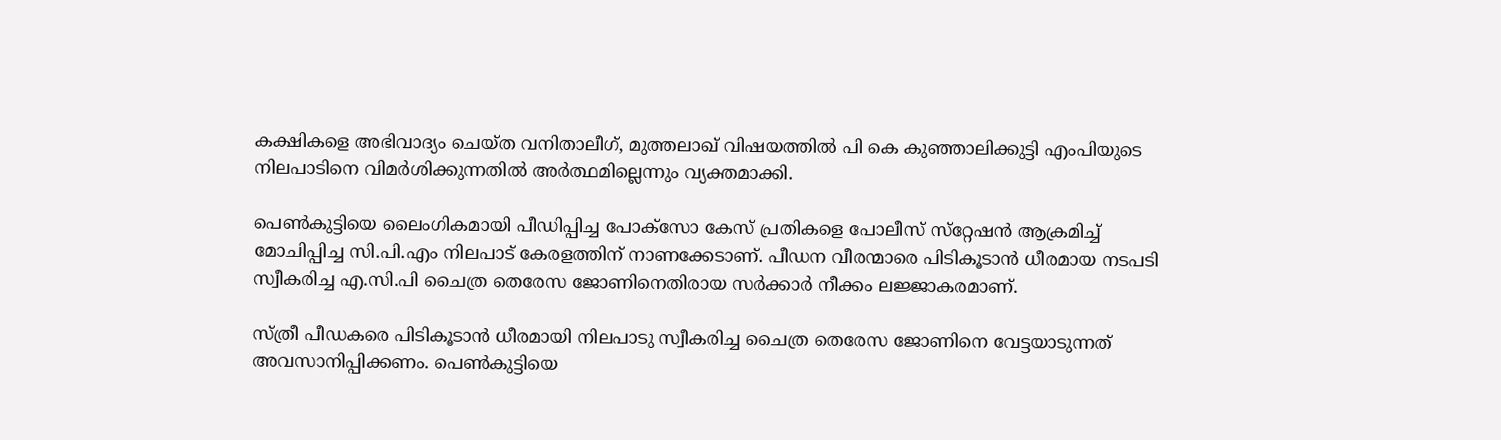കക്ഷികളെ അഭിവാദ്യം ചെയ്ത വനിതാലീഗ്, മുത്തലാഖ് വിഷയത്തില്‍ പി കെ കുഞ്ഞാലിക്കുട്ടി എംപിയുടെ നിലപാടിനെ വിമര്‍ശിക്കുന്നതില്‍ അര്‍ത്ഥമില്ലെന്നും വ്യക്തമാക്കി.

പെണ്‍കുട്ടിയെ ലൈംഗികമായി പീഡിപ്പിച്ച പോക്‌സോ കേസ് പ്രതികളെ പോലീസ് സ്‌റ്റേഷന്‍ ആക്രമിച്ച് മോചിപ്പിച്ച സി.പി.എം നിലപാട് കേരളത്തിന് നാണക്കേടാണ്. പീഡന വീരന്മാരെ പിടികൂടാന്‍ ധീരമായ നടപടി സ്വീകരിച്ച എ.സി.പി ചൈത്ര തെരേസ ജോണിനെതിരായ സര്‍ക്കാര്‍ നീക്കം ലജ്ജാകരമാണ്.

സ്ത്രീ പീഡകരെ പിടികൂടാന്‍ ധീരമായി നിലപാടു സ്വീകരിച്ച ചൈത്ര തെരേസ ജോണിനെ വേട്ടയാടുന്നത് അവസാനിപ്പിക്കണം. പെണ്‍കുട്ടിയെ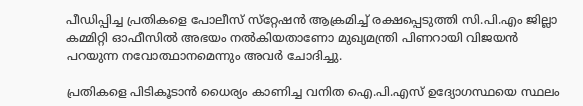പീഡിപ്പിച്ച പ്രതികളെ പോലീസ് സ്‌റ്റേഷന്‍ ആക്രമിച്ച് രക്ഷപ്പെടുത്തി സി.പി.എം ജില്ലാ കമ്മിറ്റി ഓഫീസില്‍ അഭയം നല്‍കിയതാണോ മുഖ്യമന്ത്രി പിണറായി വിജയന്‍ പറയുന്ന നവോത്ഥാനമെന്നും അവര്‍ ചോദിച്ചു.

പ്രതികളെ പിടികൂടാന്‍ ധൈര്യം കാണിച്ച വനിത ഐ.പി.എസ് ഉദ്യോഗസ്ഥയെ സ്ഥലം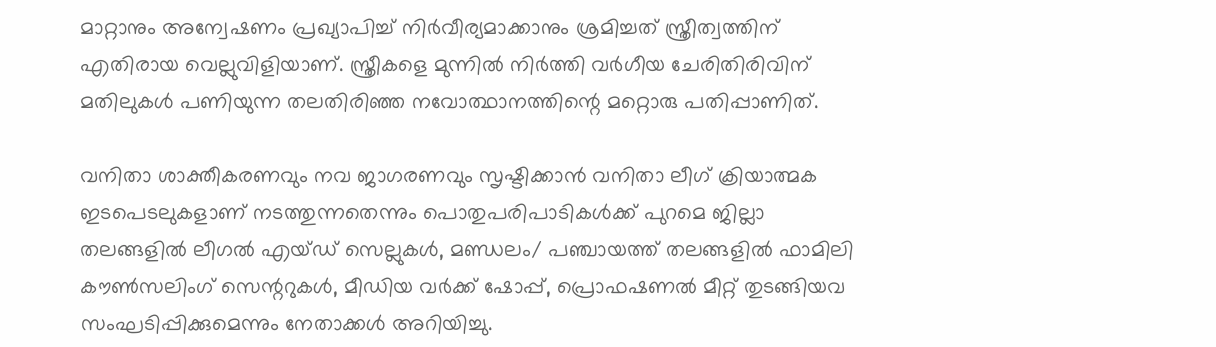മാറ്റാനും അന്വേഷണം പ്രഖ്യാപിച്ച് നിര്‍വീര്യമാക്കാനും ശ്രമിച്ചത് സ്ത്രീത്വത്തിന് എതിരായ വെല്ലുവിളിയാണ്. സ്ത്രീകളെ മുന്നില്‍ നിര്‍ത്തി വര്‍ഗീയ ചേരിതിരിവിന് മതിലുകള്‍ പണിയുന്ന തലതിരിഞ്ഞ നവോത്ഥാനത്തിന്റെ മറ്റൊരു പതിപ്പാണിത്.

വനിതാ ശാക്തീകരണവും നവ ജാഗരണവും സൃഷ്ടിക്കാന്‍ വനിതാ ലീഗ് ക്രിയാത്മക ഇടപെടലുകളാണ് നടത്തുന്നതെന്നും പൊതുപരിപാടികള്‍ക്ക് പുറമെ ജില്ലാ തലങ്ങളില്‍ ലീഗല്‍ എയ്ഡ് സെല്ലുകള്‍, മണ്ഡലം/ പഞ്ചായത്ത് തലങ്ങളില്‍ ഫാമിലി കൗണ്‍സലിംഗ് സെന്ററുകള്‍, മീഡിയ വര്‍ക്ക് ഷോപ്പ്, പ്രൊഫഷണല്‍ മീറ്റ് തുടങ്ങിയവ സംഘടിപ്പിക്കുമെന്നും നേതാക്കള്‍ അറിയിച്ചു.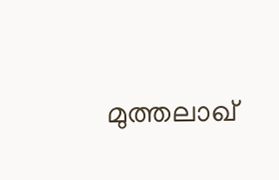മുത്തലാഖ്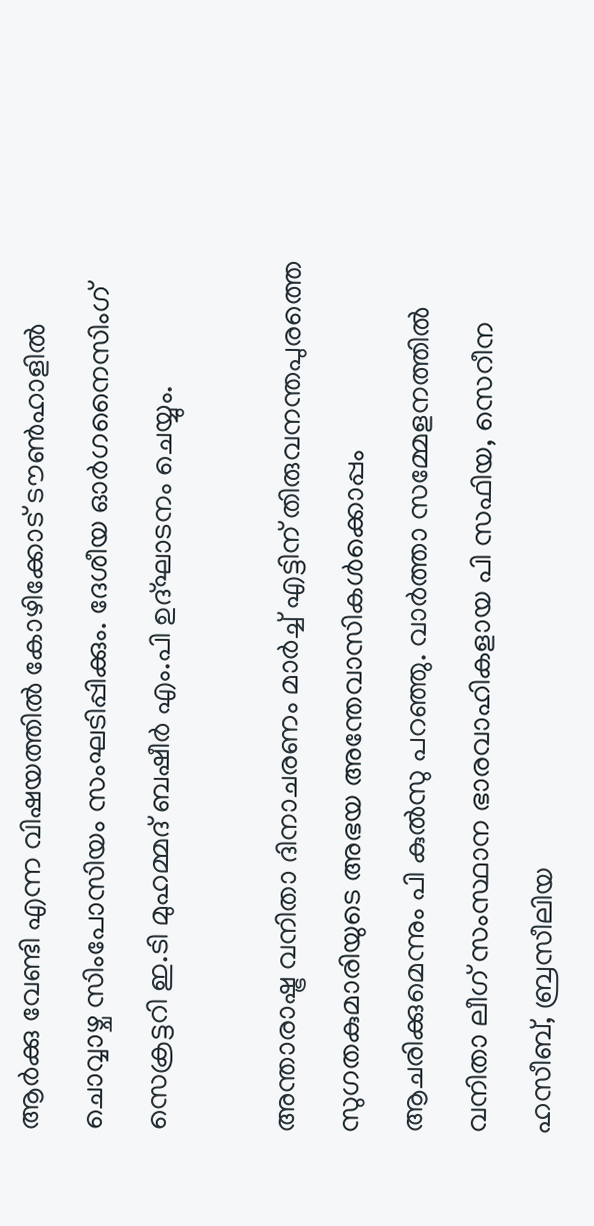ആര്‍ക്കു വേണ്ടി എന്ന വിഷയത്തില്‍ കോഴിക്കോട് ടൗണ്‍ഹാളില്‍ ചൊവ്വാഴ്ച സിംപോസിയം സംഘടിപ്പിക്കും. ദേശീയ ഓര്‍ഗനൈസിംഗ് സെക്രട്ടറി ഇ.ടി മുഹമ്മദ് ബഷീര്‍ എം.പി ഉദ്ഘാടനം ചെയ്യും.

അന്താരാഷ്ട്ര വനിതാ ദിനാചരണം മാര്‍ച്ച് എട്ടിന് തിരുവനന്തപുരത്തെ സുഗതകുമാരിയുടെ അഭയ അന്തേവാസികള്‍ക്കൊപ്പം ആചരിക്കുമെന്നും പി കുല്‍സു പറഞ്ഞു. വാര്‍ത്താ സമ്മേളനത്തില്‍ വനിതാ ലീഗ് സംസ്ഥാന ഭാരവാഹികളായ പി സഫിയ, സെറീന ഹസീബ്, ബ്രസീലിയ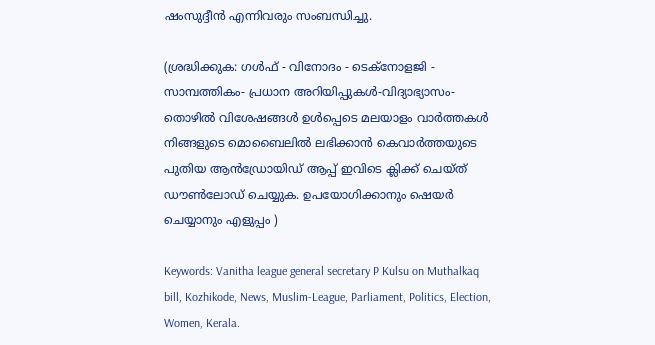ഷംസുദ്ദീന്‍ എന്നിവരും സംബന്ധിച്ചു.

(ശ്രദ്ധിക്കുക: ഗൾഫ് - വിനോദം - ടെക്നോളജി - സാമ്പത്തികം- പ്രധാന അറിയിപ്പുകൾ-വിദ്യാഭ്യാസം-തൊഴിൽ വിശേഷങ്ങൾ ഉൾപ്പെടെ മലയാളം വാർത്തകൾ നിങ്ങളുടെ മൊബൈലിൽ ലഭിക്കാൻ കെവാർത്തയുടെ പുതിയ ആൻഡ്രോയിഡ് ആപ്പ് ഇവിടെ ക്ലിക്ക് ചെയ്ത് ഡൗൺലോഡ് ചെയ്യുക. ഉപയോഗിക്കാനും ഷെയർ ചെയ്യാനും എളുപ്പം )

Keywords: Vanitha league general secretary P Kulsu on Muthalkaq bill, Kozhikode, News, Muslim-League, Parliament, Politics, Election, Women, Kerala.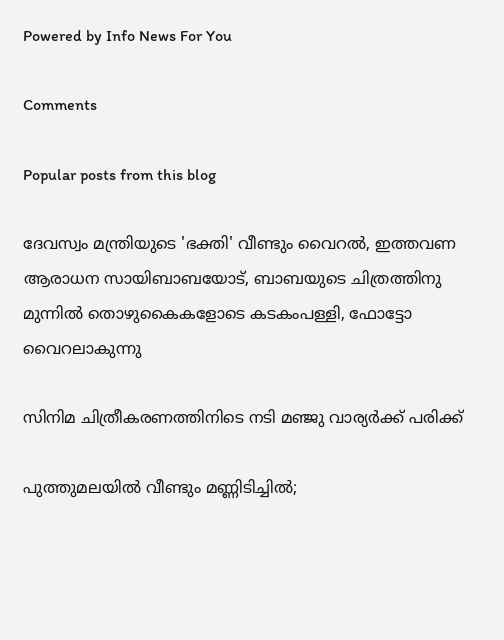Powered by Info News For You

Comments

Popular posts from this blog

ദേവസ്വം മന്ത്രിയുടെ 'ഭക്തി' വീണ്ടും വൈറല്‍, ഇത്തവണ ആരാധന സായിബാബയോട്, ബാബയുടെ ചിത്രത്തിനു മുന്നില്‍ തൊഴുകൈകളോടെ കടകംപള്ളി, ഫോട്ടോ വൈറലാകുന്നു

സിനിമ ചിത്രീകരണത്തിനിടെ നടി മഞ്ജു വാര്യര്‍ക്ക് പരിക്ക്

പുത്തുമലയില്‍ വീണ്ടും മണ്ണിടിച്ചില്‍;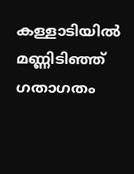കള്ളാടിയില്‍ മണ്ണിടിഞ്ഞ് ഗതാഗതം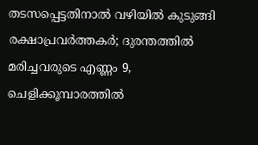തടസപ്പെട്ടതിനാല്‍ വഴിയില്‍ കുടുങ്ങി രക്ഷാപ്രവര്‍ത്തകര്‍; ദുരന്തത്തില്‍ മരിച്ചവരുടെ എണ്ണം 9, ചെളിക്കൂമ്പാരത്തില്‍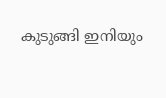കുടുങ്ങി ഇനിയും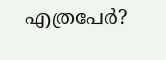എത്രപേര്‍?